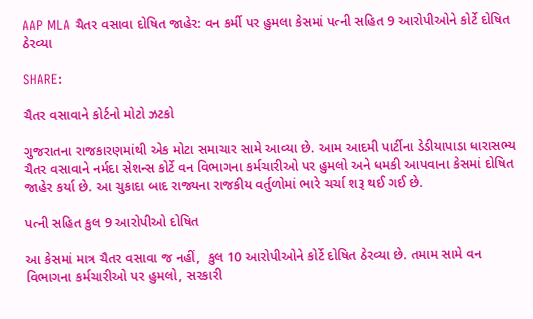AAP MLA ચૈતર વસાવા દોષિત જાહેર: વન કર્મી પર હુમલા કેસમાં પત્ની સહિત 9 આરોપીઓને કોર્ટે દોષિત ઠેરવ્યા

SHARE:

ચૈતર વસાવાને કોર્ટનો મોટો ઝટકો

ગુજરાતના રાજકારણમાંથી એક મોટા સમાચાર સામે આવ્યા છે. આમ આદમી પાર્ટીના ડેડીયાપાડા ધારાસભ્ય ચૈતર વસાવાને નર્મદા સેશન્સ કોર્ટે વન વિભાગના કર્મચારીઓ પર હુમલો અને ધમકી આપવાના કેસમાં દોષિત જાહેર કર્યા છે. આ ચુકાદા બાદ રાજ્યના રાજકીય વર્તુળોમાં ભારે ચર્ચા શરૂ થઈ ગઈ છે.

પત્ની સહિત કુલ 9 આરોપીઓ દોષિત

આ કેસમાં માત્ર ચૈતર વસાવા જ નહીં,  કુલ 10 આરોપીઓને કોર્ટે દોષિત ઠેરવ્યા છે. તમામ સામે વન વિભાગના કર્મચારીઓ પર હુમલો, સરકારી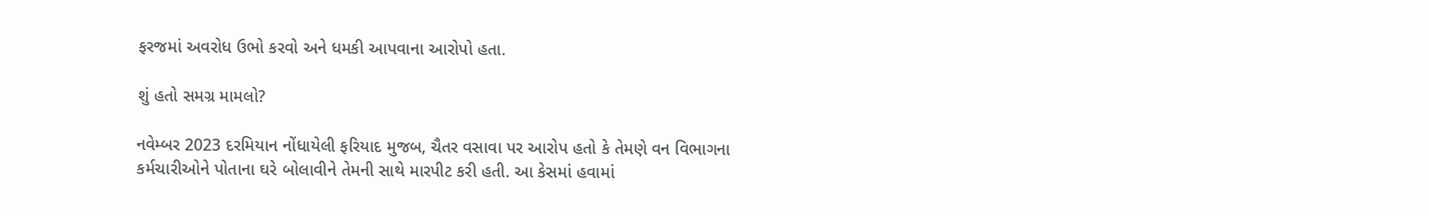ફરજમાં અવરોધ ઉભો કરવો અને ધમકી આપવાના આરોપો હતા.

શું હતો સમગ્ર મામલો?

નવેમ્બર 2023 દરમિયાન નોંધાયેલી ફરિયાદ મુજબ, ચૈતર વસાવા પર આરોપ હતો કે તેમણે વન વિભાગના કર્મચારીઓને પોતાના ઘરે બોલાવીને તેમની સાથે મારપીટ કરી હતી. આ કેસમાં હવામાં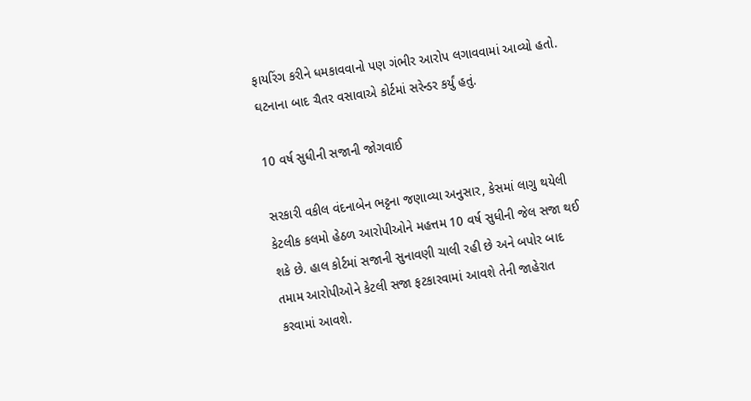ફાયરિંગ કરીને ધમકાવવાનો પણ ગંભીર આરોપ લગાવવામાં આવ્યો હતો. ઘટનાના બાદ ચૈતર વસાવાએ કોર્ટમાં સરેન્ડર કર્યું હતું.

10 વર્ષ સુધીની સજાની જોગવાઈ

સરકારી વકીલ વંદનાબેન ભટ્ટના જણાવ્યા અનુસાર, કેસમાં લાગુ થયેલી કેટલીક કલમો હેઠળ આરોપીઓને મહત્તમ 10 વર્ષ સુધીની જેલ સજા થઈ શકે છે. હાલ કોર્ટમાં સજાની સુનાવણી ચાલી રહી છે અને બપોર બાદ તમામ આરોપીઓને કેટલી સજા ફટકારવામાં આવશે તેની જાહેરાત કરવામાં આવશે.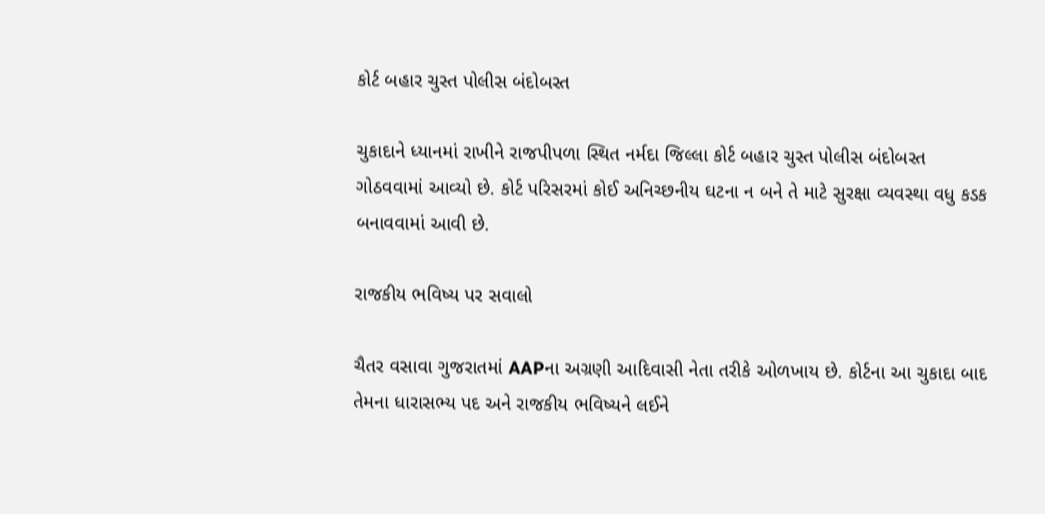કોર્ટ બહાર ચુસ્ત પોલીસ બંદોબસ્ત

ચુકાદાને ધ્યાનમાં રાખીને રાજપીપળા સ્થિત નર્મદા જિલ્લા કોર્ટ બહાર ચુસ્ત પોલીસ બંદોબસ્ત ગોઠવવામાં આવ્યો છે. કોર્ટ પરિસરમાં કોઈ અનિચ્છનીય ઘટના ન બને તે માટે સુરક્ષા વ્યવસ્થા વધુ કડક બનાવવામાં આવી છે.

રાજકીય ભવિષ્ય પર સવાલો

ચૈતર વસાવા ગુજરાતમાં AAPના અગ્રણી આદિવાસી નેતા તરીકે ઓળખાય છે. કોર્ટના આ ચુકાદા બાદ તેમના ધારાસભ્ય પદ અને રાજકીય ભવિષ્યને લઈને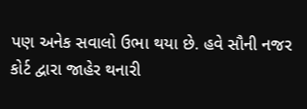પણ અનેક સવાલો ઉભા થયા છે. હવે સૌની નજર કોર્ટ દ્વારા જાહેર થનારી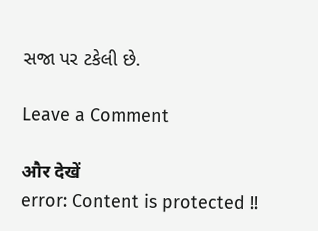સજા પર ટકેલી છે.

Leave a Comment

और देखें
error: Content is protected !!